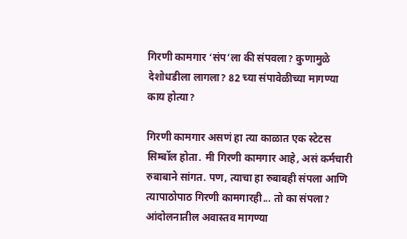गिरणी कामगार ‘संप’ला की संपवला? कुणामुळे देशोधडीला लागला? 82 च्या संपावेळीच्या मागण्या काय होत्या?

गिरणी कामगार असणं हा त्या काळात एक स्टेटस सिम्बॉल होता. मी गिरणी कामगार आहे, असं कर्मचारी रुबाबाने सांगत. पण, त्याचा हा रुबाबही संपला आणि त्यापाठोपाठ गिरणी कामगारही... तो का संपला? आंदोलनातील अवास्तव मागण्या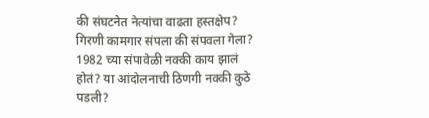की संघटनेत नेत्यांचा वाढता हस्तक्षेप? गिरणी कामगार संपला की संपवला गेला? 1982 च्या संपावेळी नक्की काय झालं होतं? या आंदोलनाची ठिणगी नक्की कुठे पडली?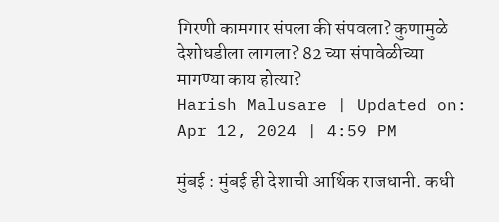गिरणी कामगार संपला की संपवला? कुणामुळे देशोधडीला लागला? 82 च्या संपावेळीच्या मागण्या काय होत्या?
Harish Malusare | Updated on: Apr 12, 2024 | 4:59 PM

मुंबई : मुंबई ही देशाची आर्थिक राजधानी. कधी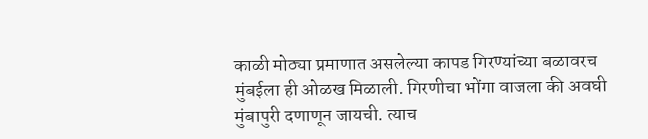काळी मोठ्या प्रमाणात असलेल्या कापड गिरण्यांच्या बळावरच मुंबईला ही ओळख मिळाली. गिरणीचा भोंगा वाजला की अवघी मुंबापुरी दणाणून जायची. त्याच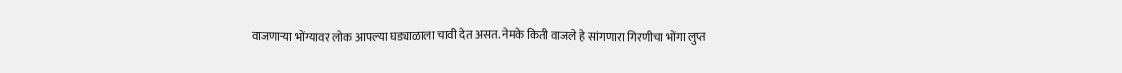वाजणाऱ्या भोंग्यावर लोक आपल्या घड्याळाला चावी देत असत. नेमके किती वाजले हे सांगणारा गिरणीचा भोंगा लुप्त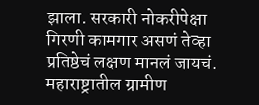झाला. सरकारी नोकरीपेक्षा गिरणी कामगार असणं तेव्हा प्रतिष्ठेचं लक्षण मानलं जायचं. महाराष्ट्रातील ग्रामीण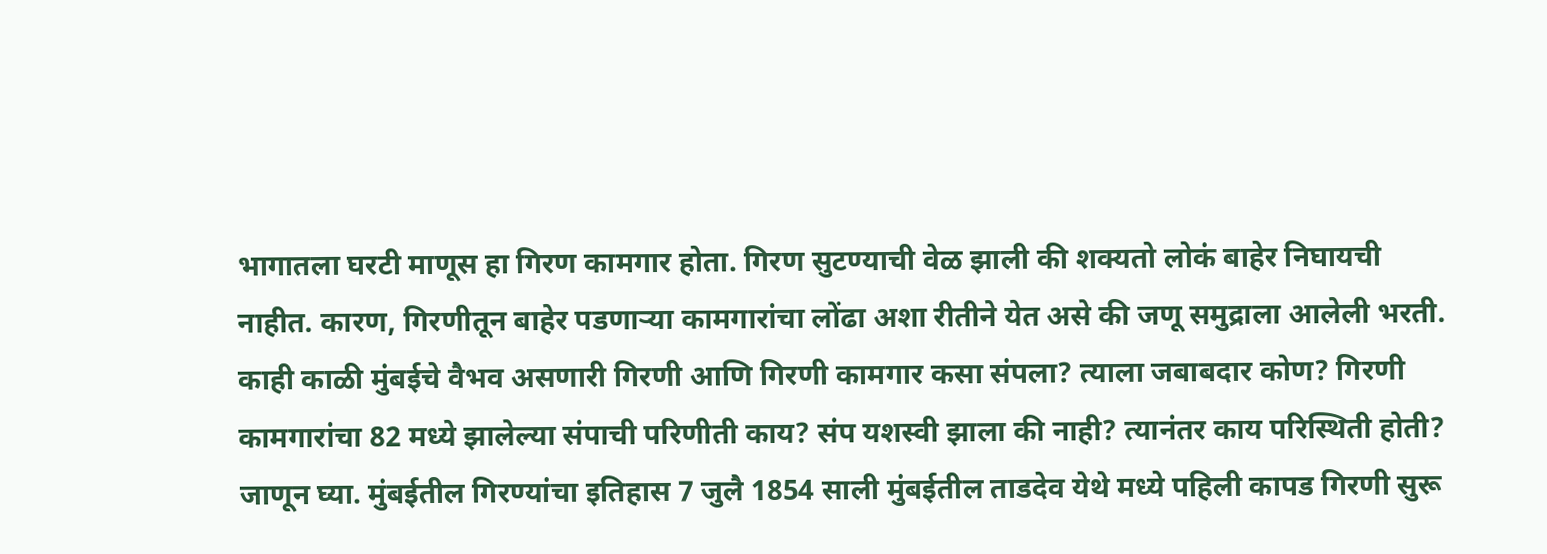भागातला घरटी माणूस हा गिरण कामगार होता. गिरण सुटण्याची वेळ झाली की शक्यतो लोकं बाहेर निघायची नाहीत. कारण, गिरणीतून बाहेर पडणाऱ्या कामगारांचा लोंढा अशा रीतीने येत असे की जणू समुद्राला आलेली भरती. काही काळी मुंबईचे वैभव असणारी गिरणी आणि गिरणी कामगार कसा संपला? त्याला जबाबदार कोण? गिरणी कामगारांचा 82 मध्ये झालेल्या संपाची परिणीती काय? संप यशस्वी झाला की नाही? त्यानंतर काय परिस्थिती होती? जाणून घ्या. मुंबईतील गिरण्यांचा इतिहास 7 जुलै 1854 साली मुंबईतील ताडदेव येथे मध्ये पहिली कापड गिरणी सुरू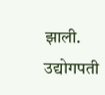झाली. उद्योगपती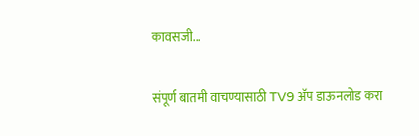कावसजी...

संपूर्ण बातमी वाचण्यासाठी TV9 अ‍ॅप डाऊनलोड करा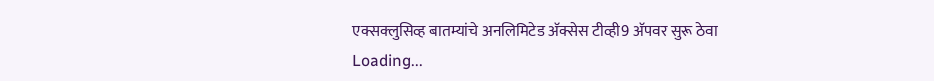एक्सक्लुसिव्ह बातम्यांचे अनलिमिटेड अ‍ॅक्सेस टीव्ही9 अ‍ॅपवर सुरू ठेवा
Loading...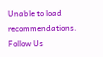Unable to load recommendations.
Follow Us